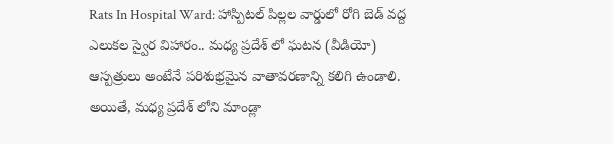Rats In Hospital Ward: హాస్పిటల్ పిల్లల వార్డులో రోగి బెడ్ వద్ద ఎలుకల స్వైర విహారం.. మధ్య ప్రదేశ్ లో ఘటన (వీడియో)
ఆస్పత్రులు అంటేనే పరిశుభ్రమైన వాతావరణాన్ని కలిగి ఉండాలి. అయితే, మధ్య ప్రదేశ్ లోని మాండ్లా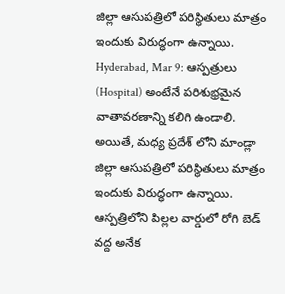జిల్లా ఆసుపత్రిలో పరిస్థితులు మాత్రం ఇందుకు విరుద్ధంగా ఉన్నాయి.
Hyderabad, Mar 9: ఆస్పత్రులు (Hospital) అంటేనే పరిశుభ్రమైన వాతావరణాన్ని కలిగి ఉండాలి. అయితే, మధ్య ప్రదేశ్ లోని మాండ్లా జిల్లా ఆసుపత్రిలో పరిస్థితులు మాత్రం ఇందుకు విరుద్ధంగా ఉన్నాయి. ఆస్పత్రిలోని పిల్లల వార్డులో రోగి బెడ్ వద్ద అనేక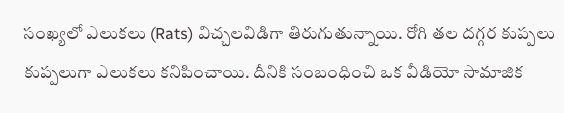సంఖ్యలో ఎలుకలు (Rats) విచ్చలవిడిగా తిరుగుతున్నాయి. రోగి తల దగ్గర కుప్పలు కుప్పలుగా ఎలుకలు కనిపించాయి. దీనికి సంబంధించి ఒక వీడియో సామాజిక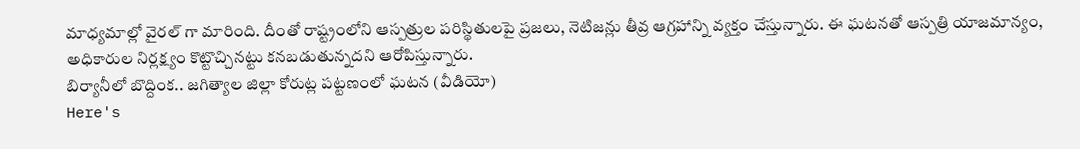మాధ్యమాల్లో వైరల్ గా మారింది. దీంతో రాష్ట్రంలోని ఆస్పత్రుల పరిస్థితులపై ప్రజలు, నెటిజన్లు తీవ్ర ఆగ్రహాన్ని వ్యక్తం చేస్తున్నారు. ఈ ఘటనతో ఆస్పత్రి యాజమాన్యం, అధికారుల నిర్లక్ష్యం కొట్టొచ్చినట్టు కనబడుతున్నదని ఆరోపిస్తున్నారు.
బిర్యానీలో బొద్దింక.. జగిత్యాల జిల్లా కోరుట్ల పట్టణంలో ఘటన (వీడియో)
Here's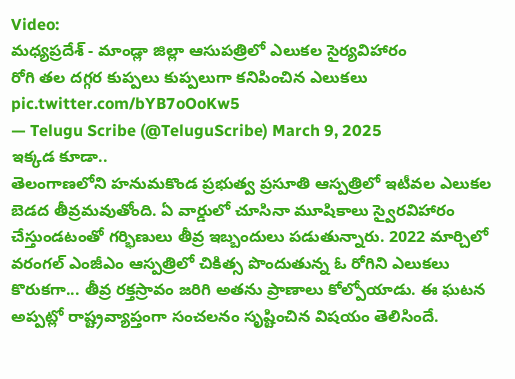Video:
మధ్యప్రదేశ్ - మాండ్లా జిల్లా ఆసుపత్రిలో ఎలుకల సైర్యవిహారం
రోగి తల దగ్గర కుప్పలు కుప్పలుగా కనిపించిన ఎలుకలు pic.twitter.com/bYB7oOoKw5
— Telugu Scribe (@TeluguScribe) March 9, 2025
ఇక్కడ కూడా..
తెలంగాణలోని హనుమకొండ ప్రభుత్వ ప్రసూతి ఆస్పత్రిలో ఇటీవల ఎలుకల బెడద తీవ్రమవుతోంది. ఏ వార్డులో చూసినా మూషికాలు స్వైరవిహారం చేస్తుండటంతో గర్భిణులు తీవ్ర ఇబ్బందులు పడుతున్నారు. 2022 మార్చిలో వరంగల్ ఎంజీఎం ఆస్పత్రిలో చికిత్స పొందుతున్న ఓ రోగిని ఎలుకలు కొరుకగా... తీవ్ర రక్తస్రావం జరిగి అతను ప్రాణాలు కోల్పోయాడు. ఈ ఘటన అప్పట్లో రాష్ట్రవ్యాప్తంగా సంచలనం సృష్టించిన విషయం తెలిసిందే.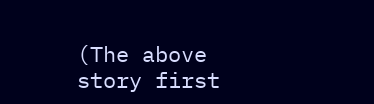(The above story first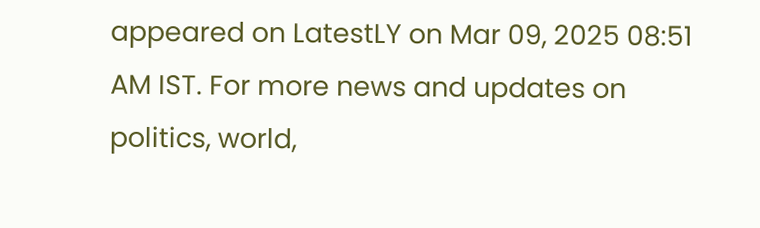appeared on LatestLY on Mar 09, 2025 08:51 AM IST. For more news and updates on politics, world,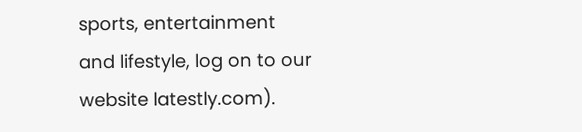sports, entertainment and lifestyle, log on to our website latestly.com).